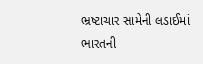ભ્રષ્ટાચાર સામેની લડાઈમાં ભારતની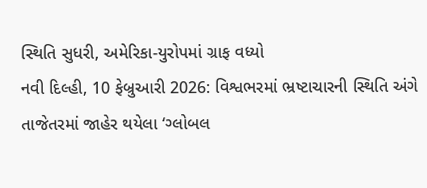સ્થિતિ સુધરી, અમેરિકા-યુરોપમાં ગ્રાફ વધ્યો
નવી દિલ્હી, 10 ફેબ્રુઆરી 2026: વિશ્વભરમાં ભ્રષ્ટાચારની સ્થિતિ અંગે તાજેતરમાં જાહેર થયેલા ‘ગ્લોબલ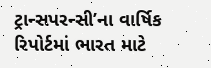ટ્રાન્સપરન્સી’ના વાર્ષિક રિપોર્ટમાં ભારત માટે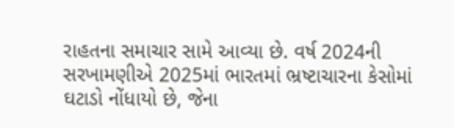રાહતના સમાચાર સામે આવ્યા છે. વર્ષ 2024ની સરખામણીએ 2025માં ભારતમાં ભ્રષ્ટાચારના કેસોમાં ઘટાડો નોંધાયો છે, જેના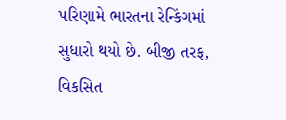પરિણામે ભારતના રેન્કિંગમાં સુધારો થયો છે. બીજી તરફ, વિકસિત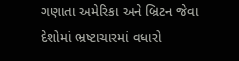ગણાતા અમેરિકા અને બ્રિટન જેવા દેશોમાં ભ્રષ્ટાચારમાં વધારો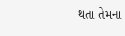થતા તેમના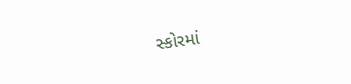સ્કોરમાં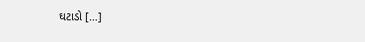ઘટાડો […]